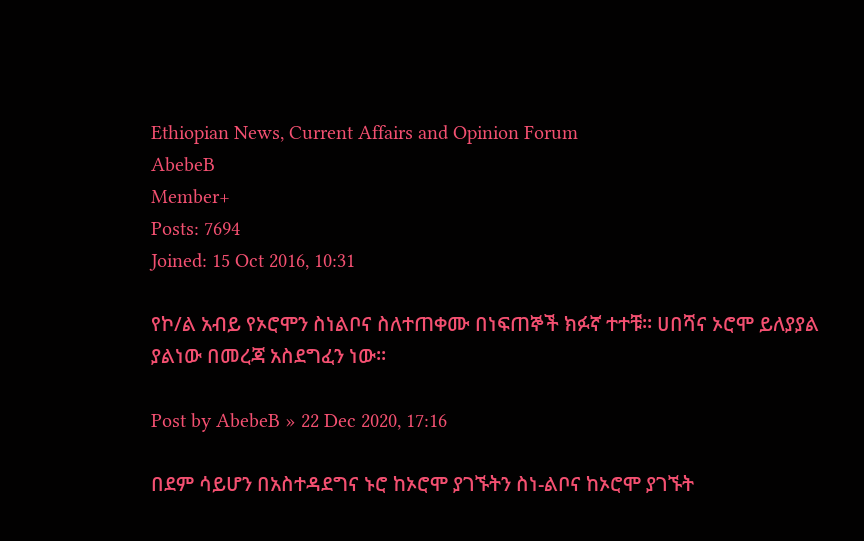Ethiopian News, Current Affairs and Opinion Forum
AbebeB
Member+
Posts: 7694
Joined: 15 Oct 2016, 10:31

የኮ/ል አብይ የኦሮሞን ስነልቦና ስለተጠቀሙ በነፍጠኞች ክፉኛ ተተቹ፡፡ ሀበሻና ኦሮሞ ይለያያል ያልነው በመረጃ አስደግፈን ነው፡፡

Post by AbebeB » 22 Dec 2020, 17:16

በደም ሳይሆን በአስተዳደግና ኑሮ ከኦሮሞ ያገኙትን ስነ-ልቦና ከኦሮሞ ያገኙት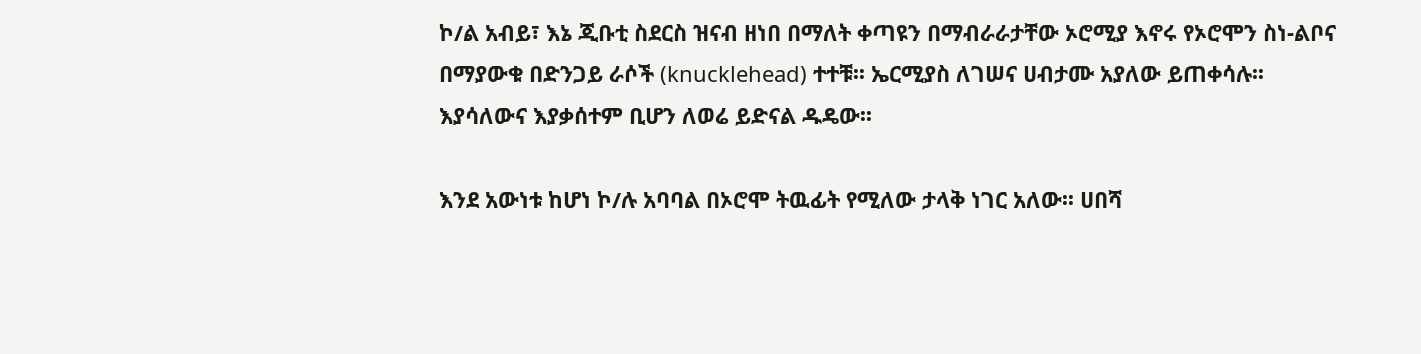ኮ/ል አብይ፣ እኔ ጂቡቲ ስደርስ ዝናብ ዘነበ በማለት ቀጣዩን በማብራራታቸው ኦሮሚያ እኖሩ የኦሮሞን ስነ-ልቦና በማያውቁ በድንጋይ ራሶች (knucklehead) ተተቹ፡፡ ኤርሚያስ ለገሠና ሀብታሙ አያለው ይጠቀሳሉ፡፡ እያሳለውና እያቃሰተም ቢሆን ለወሬ ይድናል ዱዴው፡፡

እንደ አውነቱ ከሆነ ኮ/ሉ አባባል በኦሮሞ ትዉፊት የሚለው ታላቅ ነገር አለው፡፡ ሀበሻ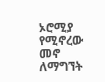ኦሮሚያ የሚኖረው መኖ ለማግኘት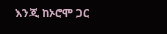እንጂ ከኦሮሞ ጋር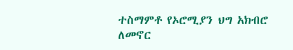ተስማምቶ የኦሮሚያን ህግ አክብሮ ለመኖር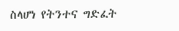ስላሆነ የትንተና ግድፈት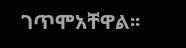ገጥሞአቸዋል፡፡